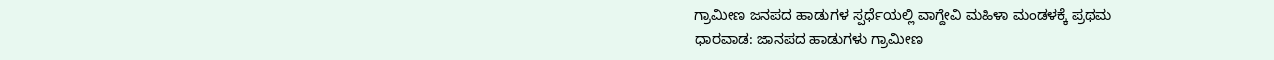ಗ್ರಾಮೀಣ ಜನಪದ ಹಾಡುಗಳ ಸ್ಪರ್ಧೆಯಲ್ಲಿ ವಾಗ್ದೇವಿ ಮಹಿಳಾ ಮಂಡಳಕ್ಕೆ ಪ್ರಥಮ
ಧಾರವಾಡ: ಜಾನಪದ ಹಾಡುಗಳು ಗ್ರಾಮೀಣ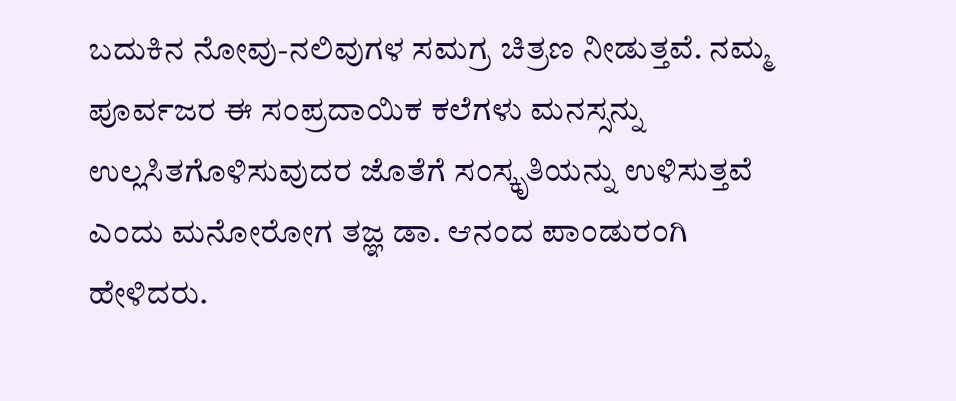ಬದುಕಿನ ನೋವು-ನಲಿವುಗಳ ಸಮಗ್ರ ಚಿತ್ರಣ ನೀಡುತ್ತವೆ. ನಮ್ಮ ಪೂರ್ವಜರ ಈ ಸಂಪ್ರದಾಯಿಕ ಕಲೆಗಳು ಮನಸ್ಸನ್ನು ಉಲ್ಲಸಿತಗೊಳಿಸುವುದರ ಜೊತೆಗೆ ಸಂಸ್ಕೃತಿಯನ್ನು ಉಳಿಸುತ್ತವೆ ಎಂದು ಮನೋರೋಗ ತಜ್ಞ ಡಾ. ಆನಂದ ಪಾಂಡುರಂಗಿ ಹೇಳಿದರು.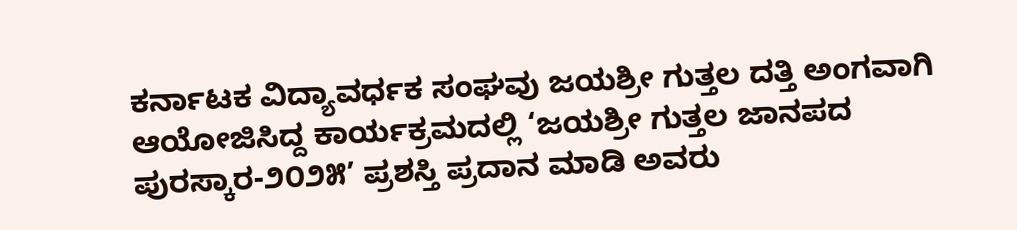ಕರ್ನಾಟಕ ವಿದ್ಯಾವರ್ಧಕ ಸಂಘವು ಜಯಶ್ರೀ ಗುತ್ತಲ ದತ್ತಿ ಅಂಗವಾಗಿ ಆಯೋಜಿಸಿದ್ದ ಕಾರ್ಯಕ್ರಮದಲ್ಲಿ ‘ಜಯಶ್ರೀ ಗುತ್ತಲ ಜಾನಪದ ಪುರಸ್ಕಾರ-೨೦೨೫’ ಪ್ರಶಸ್ತಿ ಪ್ರದಾನ ಮಾಡಿ ಅವರು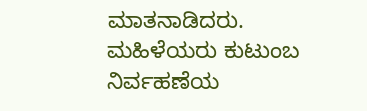ಮಾತನಾಡಿದರು. ಮಹಿಳೆಯರು ಕುಟುಂಬ ನಿರ್ವಹಣೆಯ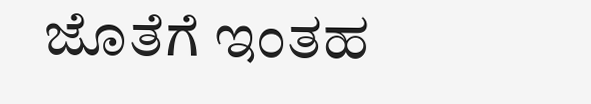ಜೊತೆಗೆ ಇಂತಹ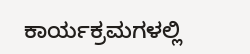ಕಾರ್ಯಕ್ರಮಗಳಲ್ಲಿ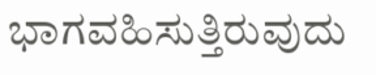ಭಾಗವಹಿಸುತ್ತಿರುವುದು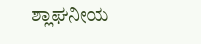ಶ್ಲಾಘನೀಯ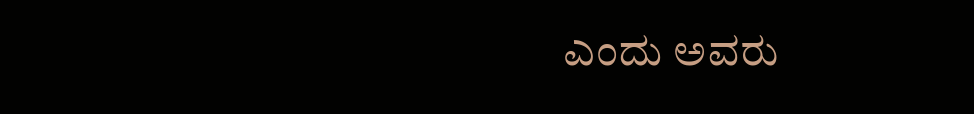ಎಂದು ಅವರು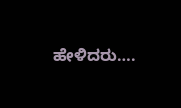ಹೇಳಿದರು….